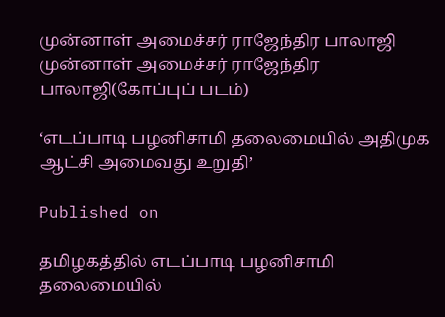முன்னாள் அமைச்சர் ராஜேந்திர பாலாஜி
முன்னாள் அமைச்சர் ராஜேந்திர பாலாஜி(கோப்புப் படம்)

‘எடப்பாடி பழனிசாமி தலைமையில் அதிமுக ஆட்சி அமைவது உறுதி’

Published on

தமிழகத்தில் எடப்பாடி பழனிசாமி தலைமையில்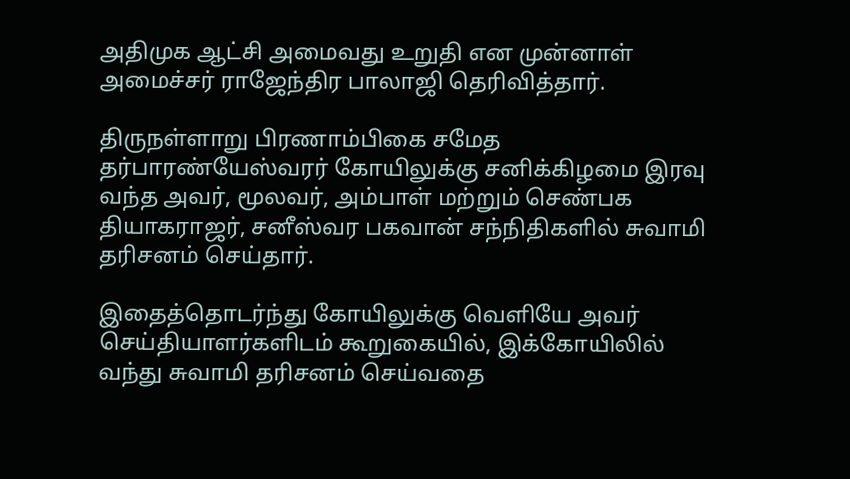அதிமுக ஆட்சி அமைவது உறுதி என முன்னாள் அமைச்சர் ராஜேந்திர பாலாஜி தெரிவித்தார்.

திருநள்ளாறு பிரணாம்பிகை சமேத தர்பாரண்யேஸ்வரர் கோயிலுக்கு சனிக்கிழமை இரவு வந்த அவர், மூலவர், அம்பாள் மற்றும் செண்பக தியாகராஜர், சனீஸ்வர பகவான் சந்நிதிகளில் சுவாமி தரிசனம் செய்தார்.

இதைத்தொடர்ந்து கோயிலுக்கு வெளியே அவர் செய்தியாளர்களிடம் கூறுகையில், இக்கோயிலில் வந்து சுவாமி தரிசனம் செய்வதை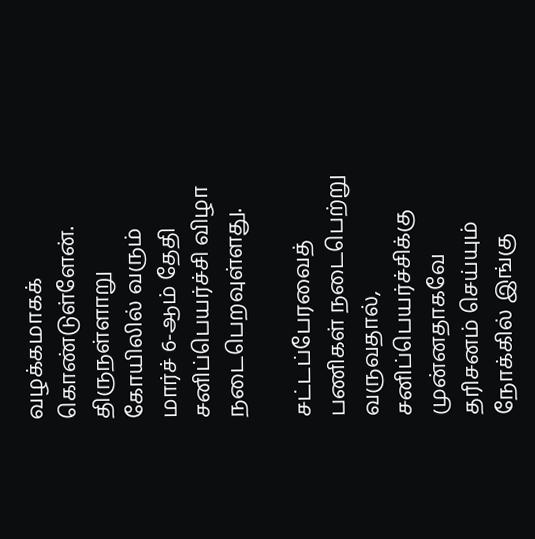வழக்கமாகக் கொண்டுள்ளேன். திருநள்ளாறு கோயிலில் வரும் மார்ச் 6-ஆம் தேதி சனிப்பெயர்ச்சி விழா நடைபெறவுள்ளது.

சட்டப்பேரவைத் பணிகள் நடைபெற்று வருவதால், சனிப்பெயர்ச்சிக்கு முன்னதாகவே தரிசனம் செய்யும் நோக்கில் இங்கு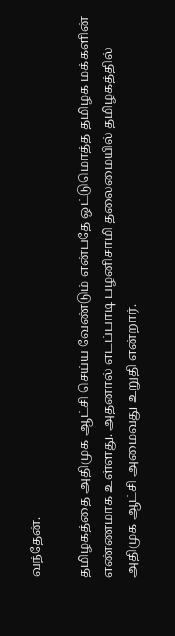வந்தேன்.

தமிழகத்தை அதிமுக ஆட்சி செய்ய வேண்டும் என்பதே ஒட்டுமொத்த தமிழக மக்களின் எண்ணமாக உள்ளது. அதனால் எடப்பாடி பழனிசாமி தலைமையில் தமிழகத்தில் அதிமுக ஆட்சி அமைவது உறுதி என்றார்.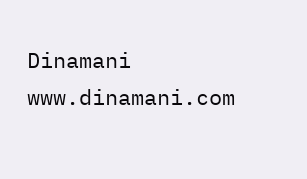Dinamani
www.dinamani.com